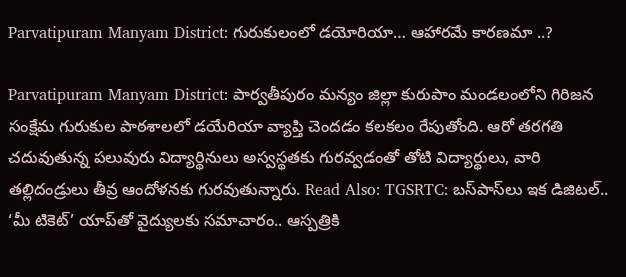Parvatipuram Manyam District: గురుకులంలో డయోరియా… ఆహారమే కారణమా ..?

Parvatipuram Manyam District: పార్వతీపురం మన్యం జిల్లా కురుపాం మండలంలోని గిరిజన సంక్షేమ గురుకుల పాఠశాలలో డయేరియా వ్యాప్తి చెందడం కలకలం రేపుతోంది. ఆరో తరగతి చదువుతున్న పలువురు విద్యార్థినులు అస్వస్థతకు గురవ్వడంతో తోటి విద్యార్థులు, వారి తల్లిదండ్రులు తీవ్ర ఆందోళనకు గురవుతున్నారు. Read Also: TGSRTC: బస్‌పాస్‌లు ఇక డిజిటల్.. ‘మీ టికెట్’ యాప్‌తో వైద్యులకు సమాచారం.. ఆస్పత్రికి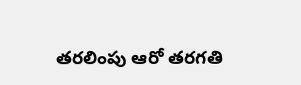తరలింపు ఆరో తరగతి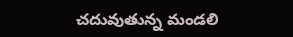చదువుతున్న మండలి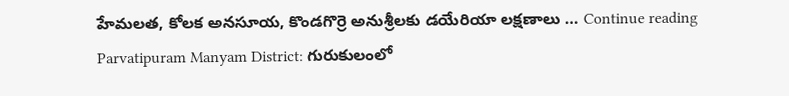హేమలత, కోలక అనసూయ, కొండగొర్రె అనుశ్రీలకు డయేరియా లక్షణాలు … Continue reading Parvatipuram Manyam District: గురుకులంలో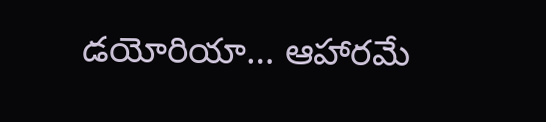డయోరియా… ఆహారమే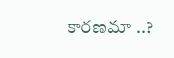కారణమా ..?